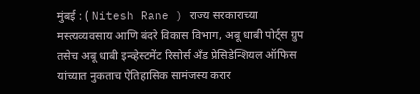मुंबई : ( Nitesh Rane ) राज्य सरकाराच्या मस्त्यव्यवसाय आणि बंदरे विकास विभाग, अबू धाबी पोर्ट्स ग्रुप तसेच अबू धाबी इन्व्हेस्टमेंट रिसोर्स अँड प्रेसिडेन्शियल ऑफिस यांच्यात नुकताच ऐतिहासिक सामंजस्य करार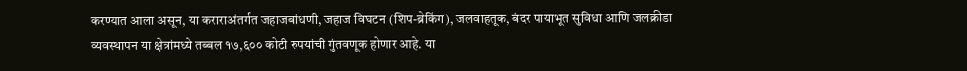करण्यात आला असून, या कराराअंतर्गत जहाजबांधणी, जहाज विघटन (शिप-ब्रेकिंग), जलवाहतूक, बंदर पायाभूत सुविधा आणि जलक्रीडा व्यवस्थापन या क्षेत्रांमध्ये तब्बल १७,६०० कोटी रुपयांची गुंतवणूक होणार आहे. या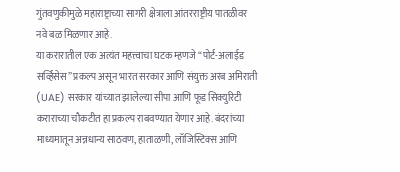गुंतवणुकीमुळे महाराष्ट्राच्या सागरी क्षेत्राला आंतरराष्ट्रीय पातळीवर नवे बळ मिळणार आहे.
या करारातील एक अत्यंत महत्त्वाचा घटक म्हणजे “पोर्ट-अलाईड सर्व्हिसेस” प्रकल्प असून भारत सरकार आणि संयुक्त अरब अमिराती (UAE) सरकार यांच्यात झालेल्या सीपा आणि फूड सिक्युरिटी कराराच्या चौकटीत हा प्रकल्प राबवण्यात येणार आहे. बंदरांच्या माध्यमातून अन्नधान्य साठवण, हाताळणी, लॉजिस्टिक्स आणि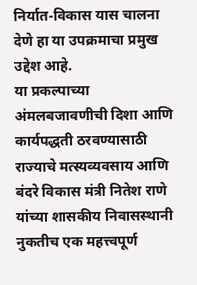निर्यात-विकास यास चालना देणे हा या उपक्रमाचा प्रमुख उद्देश आहे.
या प्रकल्पाच्या अंमलबजावणीची दिशा आणि कार्यपद्धती ठरवण्यासाठी राज्याचे मत्स्यव्यवसाय आणि बंदरे विकास मंत्री नितेश राणे यांच्या शासकीय निवासस्थानी नुकतीच एक महत्त्वपूर्ण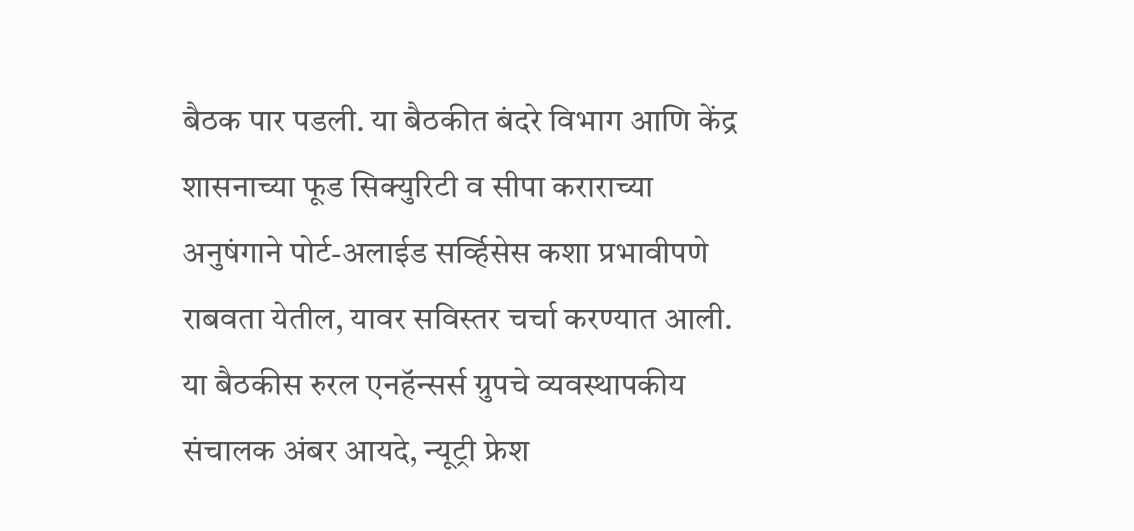बैठक पार पडली. या बैठकीत बंदरे विभाग आणि केंद्र शासनाच्या फूड सिक्युरिटी व सीपा कराराच्या अनुषंगाने पोर्ट-अलाईड सर्व्हिसेस कशा प्रभावीपणे राबवता येतील, यावर सविस्तर चर्चा करण्यात आली.
या बैठकीस रुरल एनहॅन्सर्स ग्रुपचे व्यवस्थापकीय संचालक अंबर आयदे, न्यूट्री फ्रेश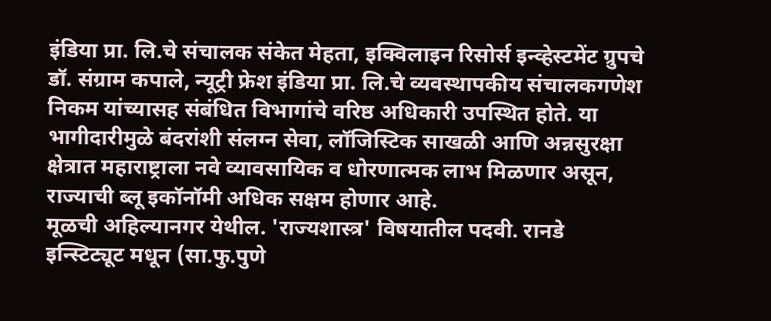इंडिया प्रा. लि.चे संचालक संकेत मेहता, इक्विलाइन रिसोर्स इन्व्हेस्टमेंट ग्रुपचे डॉ. संग्राम कपाले, न्यूट्री फ्रेश इंडिया प्रा. लि.चे व्यवस्थापकीय संचालकगणेश निकम यांच्यासह संबंधित विभागांचे वरिष्ठ अधिकारी उपस्थित होते. या भागीदारीमुळे बंदरांशी संलग्न सेवा, लॉजिस्टिक साखळी आणि अन्नसुरक्षा क्षेत्रात महाराष्ट्राला नवे व्यावसायिक व धोरणात्मक लाभ मिळणार असून, राज्याची ब्लू इकॉनॉमी अधिक सक्षम होणार आहे.
मूळची अहिल्यानगर येथील. 'राज्यशास्त्र' विषयातील पदवी. रानडे इन्स्टिट्यूट मधून (सा.फु.पुणे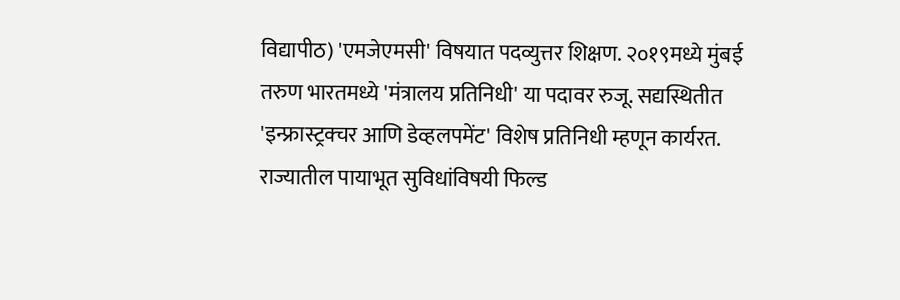विद्यापीठ) 'एमजेएमसी' विषयात पदव्युत्तर शिक्षण. २०१९मध्ये मुंबई तरुण भारतमध्ये 'मंत्रालय प्रतिनिधी' या पदावर रुजू. सद्यस्थितीत 'इन्फ्रास्ट्रक्चर आणि डेव्हलपमेंट' विशेष प्रतिनिधी म्हणून कार्यरत. राज्यातील पायाभूत सुविधांविषयी फिल्ड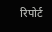रिपोर्ट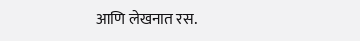आणि लेखनात रस.